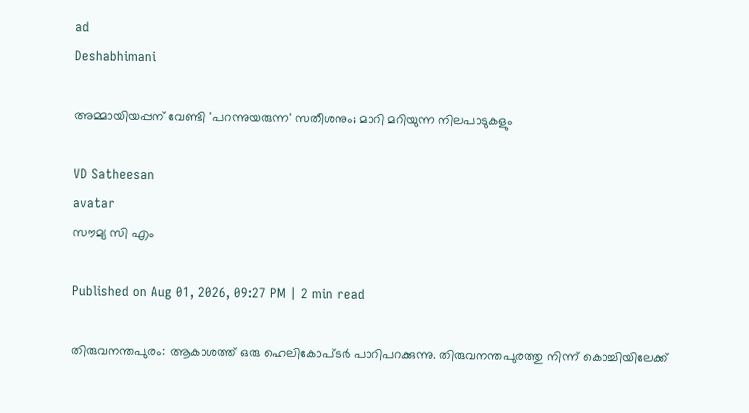ad
Deshabhimani

അമ്മായിയപ്പന് വേണ്ടി 'പറന്നുയരുന്ന' സതീശനും; മാറി മറിയുന്ന നിലപാടുകളും

VD Satheesan
avatar
സൗമ്യ സി എം

Published on Aug 01, 2026, 09:27 PM | 2 min read

തിരുവനന്തപുരം: ആകാശത്ത് ഒരു ഹെലികോപ്ടർ പാറിപറക്കുന്നു. തിരുവനന്തപുരത്തു നിന്ന് കൊച്ചിയിലേക്ക്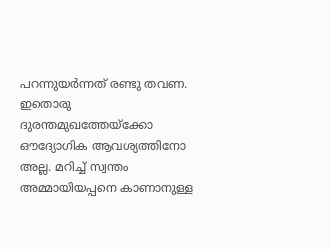പറന്നുയർന്നത് രണ്ടു തവണ. ഇതൊരു ദുരന്തമുഖത്തേയ്ക്കോ ഔദ്യോഗിക ആവശ്യത്തിനോ അല്ല. മറിച്ച് സ്വന്തം അമ്മായിയപ്പനെ കാണാനുള്ള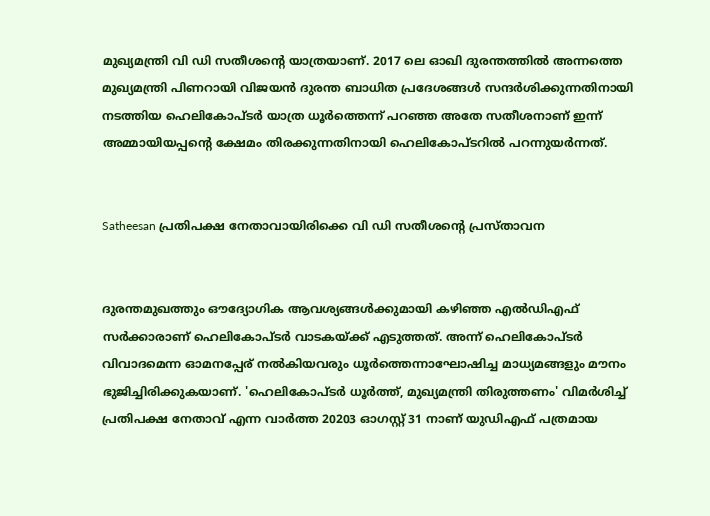മുഖ്യമന്ത്രി വി ഡി സതീശന്റെ യാത്രയാണ്. 2017 ലെ ഓഖി ദുരന്തത്തിൽ അന്നത്തെ മുഖ്യമന്ത്രി പിണറായി വിജയൻ ദുരന്ത ബാധിത പ്രദേശങ്ങൾ സന്ദർശിക്കുന്നതിനായി നടത്തിയ ഹെലികോപ്ടർ യാത്ര ധൂർത്തെന്ന് പറഞ്ഞ അതേ സതീശനാണ് ഇന്ന് അമ്മായിയപ്പന്റെ ക്ഷേമം തിരക്കുന്നതിനായി ഹെലികോപ്ടറിൽ പറന്നുയർന്നത്.


Satheesan പ്രതിപക്ഷ നേതാവായിരിക്കെ വി ഡി സതീശന്‍റെ പ്രസ്താവന


ദുരന്തമുഖത്തും ഔദ്യോഗിക ആവശ്യങ്ങൾക്കുമായി കഴിഞ്ഞ എൽഡിഎഫ് സർക്കാരാണ് ഹെലികോപ്ടർ വാടകയ്ക്ക് എടുത്തത്. അന്ന് ഹെലികോപ്ടർ വിവാദമെന്ന ഓമനപ്പേര് നൽകിയവരും ധൂർത്തെന്നാഘോഷിച്ച മാധ്യമങ്ങളും മൗനം ഭുജിച്ചിരിക്കുകയാണ്. 'ഹെലികോപ്ടർ ധൂർത്ത്, മുഖ്യമന്ത്രി തിരുത്തണം' വിമർശിച്ച് പ്രതിപക്ഷ നേതാവ് എന്ന വാർത്ത 20203 ഓഗസ്റ്റ് 31 നാണ് യുഡിഎഫ് പത്രമായ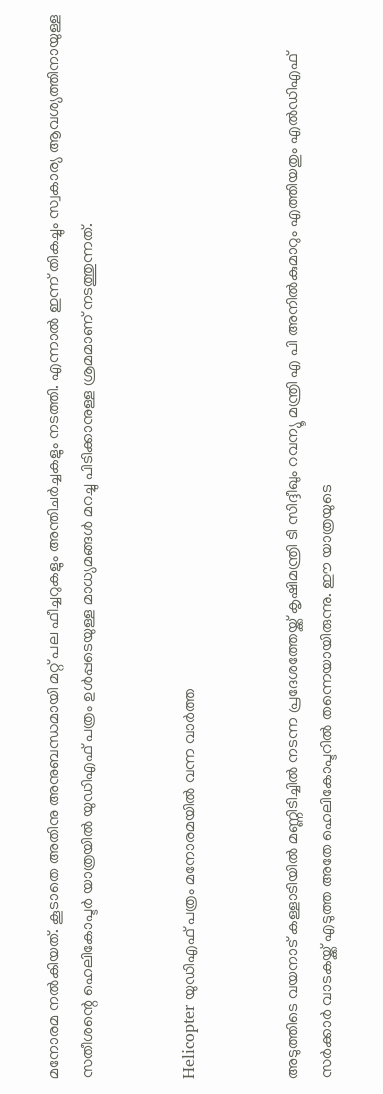മനോരമ നൽകിയത്. കൂടാതെ അതിനു അനുബന്ധമായി മറ്റ് പല ഫീച്ചറുകളും അന്തിചർച്ചകളും നടത്തി. എന്നാൽ ഇന്ന് തികച്ചും സ്വകാര്യ ആവശ്യത്തിനായുള്ള സതീശന്റെ ഹെലികോപ്ടർ യാത്രയിൽ യുഡിഎഫ് പത്രം ഉൾപ്പടെയുള്ള മാധ്യമങ്ങൾ മറച്ചു പിടിക്കാനുള്ള ശ്രമമാണ് നടത്തുന്നത്.


Helicopter യുഡിഎഫ് പത്രം മനോരമയില്‍ വന്ന വാര്‍ത്ത


അടുത്തിടെ വയനാട് കള്ളാടിയിൽ മണ്ണിടിച്ചിൽ നടന്ന പ്രദേശത്തേയ്ക്ക് കൃഷിമന്ത്രി ടി സിദ്ദീഖും റവന്യൂ മന്ത്രി എ പി അനിൽകുമാറും എത്തിയതും എൽഡിഎഫ് സർക്കാർ വാടകയ്ക്ക് എടുത്ത അതേ ഹെലികോപ്ടറിൽ തന്നെയായിരുന്നു. ഈ യാത്രയുടെ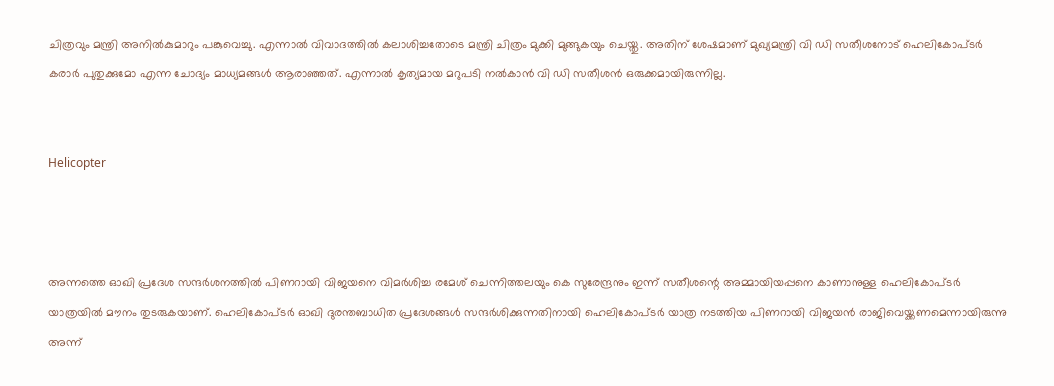ചിത്രവും മന്ത്രി അനിൽകുമാറും പങ്കുവെച്ചു. എന്നാൽ വിവാദത്തിൽ കലാശിച്ചതോടെ മന്ത്രി ചിത്രം മുക്കി മുങ്ങുകയും ചെയ്തു. അതിന് ശേഷമാണ് മുഖ്യമന്ത്രി വി ഡി സതീശനോട് ഹെലികോപ്ടർ കരാർ പുതുക്കുമോ എന്ന ചോദ്യം മാധ്യമങ്ങൾ ആരാഞ്ഞത്. എന്നാൽ കൃത്യമായ മറുപടി നൽകാൻ വി ഡി സതീശൻ ഒരുക്കമായിരുന്നില്ല.


Helicopter



അന്നത്തെ ഓഖി പ്രദേശ സന്ദർശനത്തിൽ പിണറായി വിജയനെ വിമർശിച്ച രമേശ് ചെന്നിത്തലയും കെ സുരേന്ദ്രനും ഇന്ന് സതീശന്റെ അമ്മായിയപ്പനെ കാണാനുള്ള ഹെലികോപ്ടർ യാത്രയിൽ മൗനം തുടരുകയാണ്. ഹെലികോപ്ടർ ഓഖി ദുരന്തബാധിത പ്രദേശങ്ങൾ സന്ദർശിക്കുന്നതിനായി ഹെലികോപ്ടർ യാത്ര നടത്തിയ പിണറായി വിജയൻ രാജിവെയ്ക്കണമെന്നായിരുന്നു അന്ന്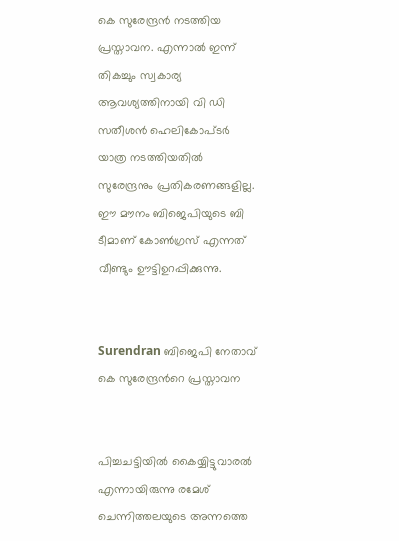കെ സുരേന്ദ്രൻ നടത്തിയ പ്രസ്താവന. എന്നാൽ ഇന്ന് തികച്ചും സ്വകാര്യ ആവശ്യത്തിനായി വി ഡി സതീശൻ ഹെലികോപ്ടർ യാത്ര നടത്തിയതിൽ സുരേന്ദ്രനും പ്രതികരണങ്ങളില്ല. ഈ മൗനം ബിജെപിയുടെ ബി ടീമാണ് കോൺഗ്രസ് എന്നത് വീണ്ടും ഊട്ടിഉറപ്പിക്കുന്നു.


Surendran ബിജെപി നേതാവ് കെ സുരേന്ദ്രന്‍റെ പ്രസ്താവന


പിച്ചചട്ടിയിൽ കൈയ്യിട്ടുവാരൽ എന്നായിരുന്നു രമേശ് ചെന്നിത്തലയുടെ അന്നത്തെ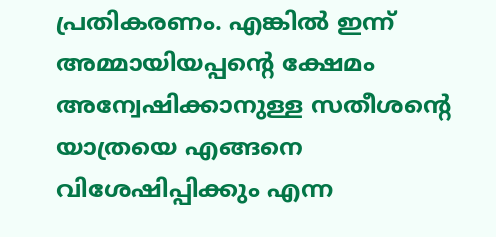പ്രതികരണം. എങ്കിൽ ഇന്ന് അമ്മായിയപ്പന്റെ ക്ഷേമം അന്വേഷിക്കാനുള്ള സതീശന്റെ യാത്രയെ എങ്ങനെ വിശേഷിപ്പിക്കും എന്ന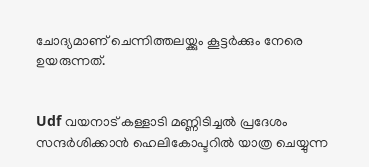ചോദ്യമാണ് ചെന്നിത്തലയ്ക്കും കൂട്ടർക്കും നേരെ ഉയരുന്നത്.


Udf വയനാട് കള്ളാടി മണ്ണിടിച്ചല്‍ പ്രദേശം സന്ദര്‍ശിക്കാന്‍ ഹെലികോപ്ടറില്‍ യാത്ര ചെയ്യുന്ന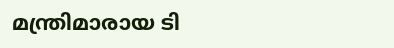മന്ത്രിമാരായ ടി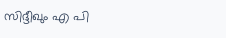സിദ്ദീഖും എ പി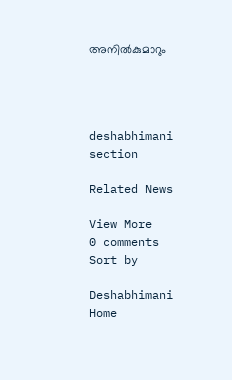അനില്‍കുമാറും




deshabhimani section

Related News

View More
0 comments
Sort by

Deshabhimani
Home